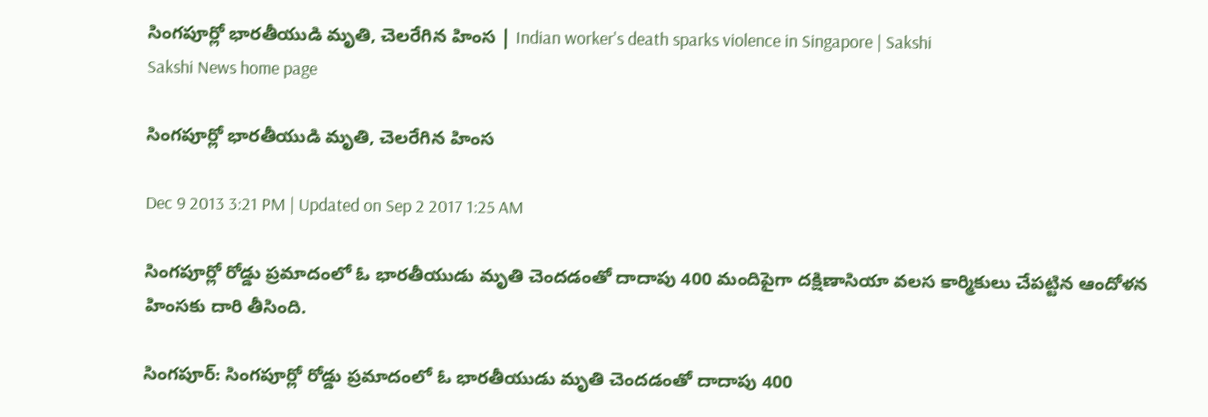సింగపూర్లో భారతీయుడి మృతి, చెలరేగిన హింస | Indian worker's death sparks violence in Singapore | Sakshi
Sakshi News home page

సింగపూర్లో భారతీయుడి మృతి, చెలరేగిన హింస

Dec 9 2013 3:21 PM | Updated on Sep 2 2017 1:25 AM

సింగపూర్లో రోడ్డు ప్రమాదంలో ఓ భారతీయుడు మృతి చెందడంతో దాదాపు 400 మందిపైగా దక్షిణాసియా వలస కార్మికులు చేపట్టిన ఆందోళన హింసకు దారి తీసింది.

సింగపూర్: సింగపూర్లో రోడ్డు ప్రమాదంలో ఓ భారతీయుడు మృతి చెందడంతో దాదాపు 400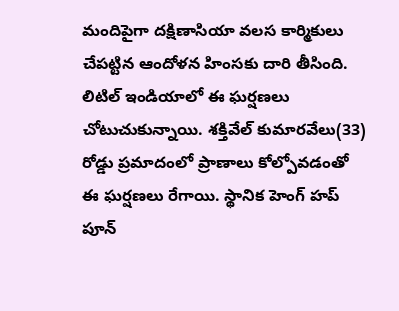మందిపైగా దక్షిణాసియా వలస కార్మికులు చేపట్టిన ఆందోళన హింసకు దారి తీసింది. లిటిల్ ఇండియాలో ఈ ఘర్షణలు చోటుచుకున్నాయి. శక్తివేల్ కుమారవేలు(33) రోడ్డు ప్రమాదంలో ప్రాణాలు కోల్పోవడంతో ఈ ఘర్షణలు రేగాయి. స్థానిక హెంగ్ హప్ పూన్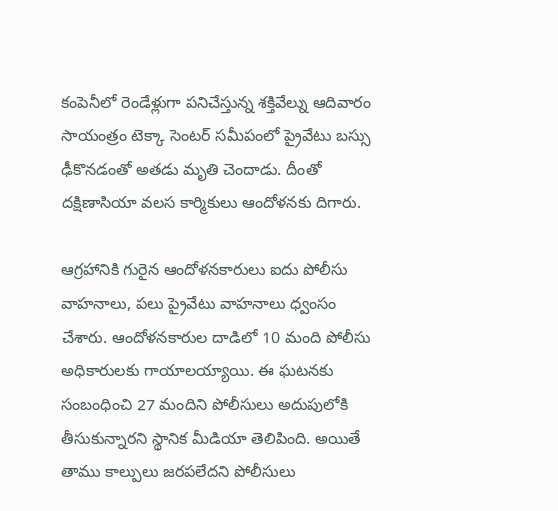కంపెనీలో రెండేళ్లుగా పనిచేస్తున్న శక్తివేల్ను ఆదివారం సాయంత్రం టెక్కా సెంటర్ సమీపంలో ప్రైవేటు బస్సు ఢీకొనడంతో అతడు మృతి చెందాడు. దీంతో దక్షిణాసియా వలస కార్మికులు ఆందోళనకు దిగారు.

ఆగ్రహానికి గురైన ఆందోళనకారులు ఐదు పోలీసు వాహనాలు, పలు ప్రైవేటు వాహనాలు ధ్వంసం చేశారు. ఆందోళనకారుల దాడిలో 10 మంది పోలీసు అధికారులకు గాయాలయ్యాయి. ఈ ఘటనకు సంబంధించి 27 మందిని పోలీసులు అదుపులోకి తీసుకున్నారని స్థానిక మీడియా తెలిపింది. అయితే తాము కాల్పులు జరపలేదని పోలీసులు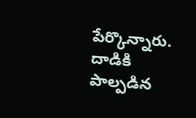పేర్కొన్నారు. దాడికి పాల్పడిన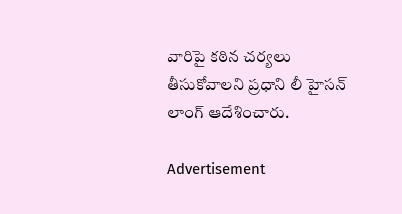వారిపై కఠిన చర్యలు తీసుకోవాలని ప్రధాని లీ హైసన్ లాంగ్ ఆదేశించారు.

Advertisement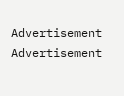Advertisement
Advertisement